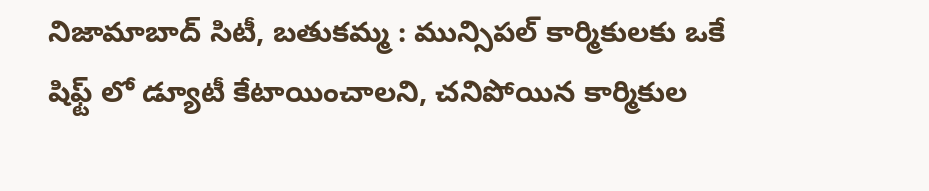నిజామాబాద్ సిటీ, బతుకమ్మ : మున్సిపల్ కార్మికులకు ఒకే షిఫ్ట్ లో డ్యూటీ కేటాయించాలని, చనిపోయిన కార్మికుల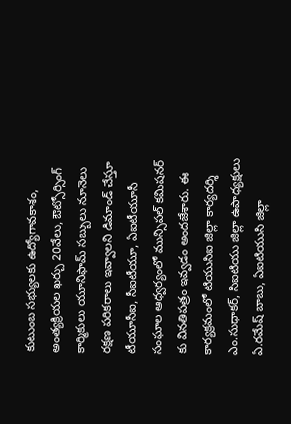కుటుంబ సభ్యులకు ఉద్యోగావకాశం, అంత్యక్రియల ఖర్చు 20వేలు, ఔట్సోర్సింగ్ కార్మికులు యూనిఫామ్ సబ్బులు నూనెలు రక్షణ పరికరాలు ఇవ్వాలని డిమాండ్ చేస్తూ టీయూసీఐ, సీఐటీయూ, ఏఐటీయూసీ సంఘాల ఆధ్వర్యంలో మున్సిపల్ కమిషనర్ కు వినతిపత్రం ఇవ్వడం అందజేశారు. ఈ కార్యక్రమంలో టియుసిఐ జిల్లా కార్యదర్శి ఎం.సుధాకర్, సిఐటియు జిల్లా ఉపాధ్యక్షులు ఏ.రమేష్ బాబు, ఏఐటియుసి జిల్లా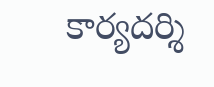కార్యదర్శి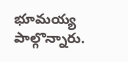భూమయ్య పాల్గొన్నారు.